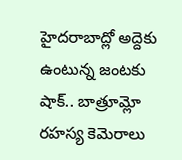హైదరాబాద్లో అద్దెకు ఉంటున్న జంటకు షాక్.. బాత్రూమ్లో రహస్య కెమెరాలు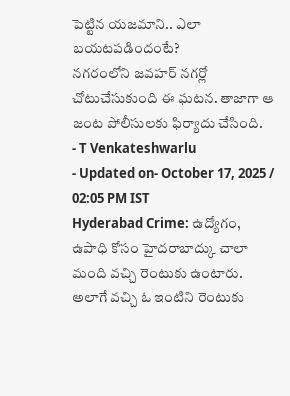పెట్టిన యజమాని.. ఎలా బయటపడిందంటే?
నగరంలోని జవహర్ నగర్లో చోటుచేసుకుంది ఈ ఘటన. తాజాగా ఆ జంట పోలీసులకు ఫిర్యాదు చేసింది.
- T Venkateshwarlu
- Updated on- October 17, 2025 / 02:05 PM IST
Hyderabad Crime: ఉద్యోగం, ఉపాధి కోసం హైదరాబాద్కు చాలా మంది వచ్చి రెంటుకు ఉంటారు. అలాగే వచ్చి ఓ ఇంటిని రెంటుకు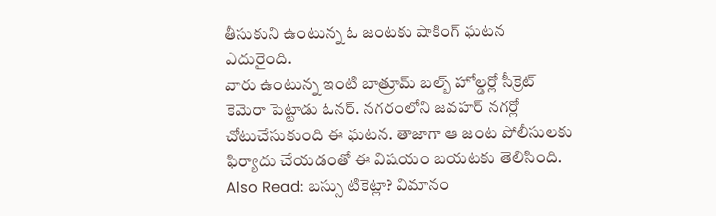తీసుకుని ఉంటున్న ఓ జంటకు షాకింగ్ ఘటన ఎదురైంది.
వారు ఉంటున్న ఇంటి బాత్రూమ్ బల్బ్ హోల్డర్లో సీక్రెట్ కెమెరా పెట్టాడు ఓనర్. నగరంలోని జవహర్ నగర్లో చోటుచేసుకుంది ఈ ఘటన. తాజాగా ఆ జంట పోలీసులకు ఫిర్యాదు చేయడంతో ఈ విషయం బయటకు తెలిసింది.
Also Read: బస్సు టికెట్లా? విమానం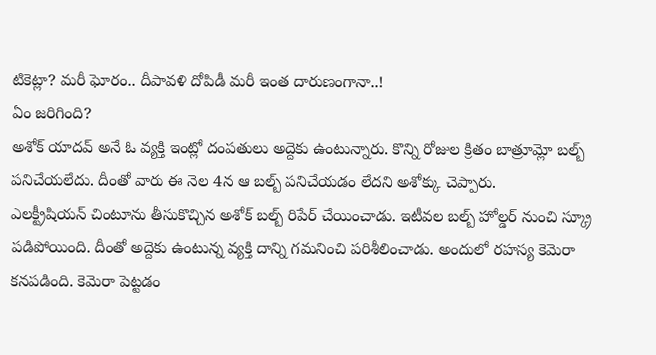టికెట్లా? మరీ ఘోరం.. దీపావళి దోపిడీ మరీ ఇంత దారుణంగానా..!
ఏం జరిగింది?
అశోక్ యాదవ్ అనే ఓ వ్యక్తి ఇంట్లో దంపతులు అద్దెకు ఉంటున్నారు. కొన్ని రోజుల క్రితం బాత్రూమ్లో బల్బ్ పనిచేయలేదు. దీంతో వారు ఈ నెల 4న ఆ బల్బ్ పనిచేయడం లేదని అశోక్కు చెప్పారు.
ఎలక్ట్రీషియన్ చింటూను తీసుకొచ్చిన అశోక్ బల్బ్ రిపేర్ చేయించాడు. ఇటీవల బల్బ్ హోల్డర్ నుంచి స్క్రూ పడిపోయింది. దీంతో అద్దెకు ఉంటున్న వ్యక్తి దాన్ని గమనించి పరిశీలించాడు. అందులో రహస్య కెమెరా కనపడింది. కెమెరా పెట్టడం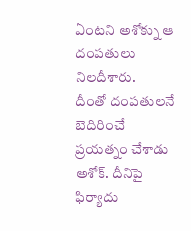ఏంటని అశోక్ను ఆ దంపతులు నిలదీశారు.
దీంతో దంపతులనే బెదిరించే ప్రయత్నం చేశాడు అశోక్. దీనిపై ఫిర్యాదు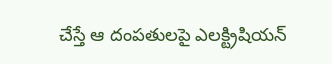చేస్తే ఆ దంపతులపై ఎలక్ట్రిషియన్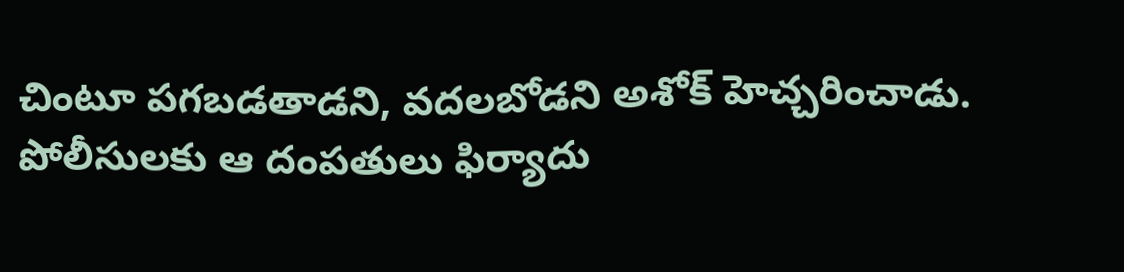చింటూ పగబడతాడని, వదలబోడని అశోక్ హెచ్చరించాడు. పోలీసులకు ఆ దంపతులు ఫిర్యాదు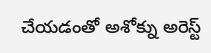చేయడంతో అశోక్ను అరెస్ట్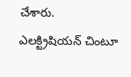చేశారు. ఎలక్ట్రిషియన్ చింటూ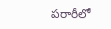పరారీలో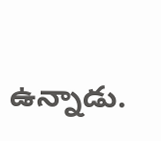ఉన్నాడు.